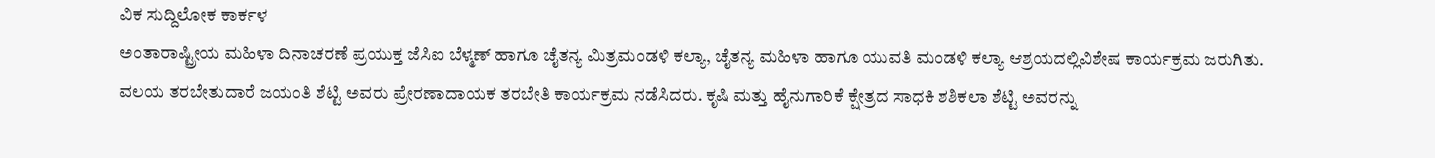ವಿಕ ಸುದ್ದಿಲೋಕ ಕಾರ್ಕಳ
ಅಂತಾರಾಷ್ಟ್ರೀಯ ಮಹಿಳಾ ದಿನಾಚರಣೆ ಪ್ರಯುಕ್ತ ಜೆಸಿಐ ಬೆಳ್ಮಣ್ ಹಾಗೂ ಚೈತನ್ಯ ಮಿತ್ರಮಂಡಳಿ ಕಲ್ಯಾ, ಚೈತನ್ಯ ಮಹಿಳಾ ಹಾಗೂ ಯುವತಿ ಮಂಡಳಿ ಕಲ್ಯಾ ಆಶ್ರಯದಲ್ಲಿವಿಶೇಷ ಕಾರ್ಯಕ್ರಮ ಜರುಗಿತು.
ವಲಯ ತರಬೇತುದಾರೆ ಜಯಂತಿ ಶೆಟ್ಟಿ ಅವರು ಪ್ರೇರಣಾದಾಯಕ ತರಬೇತಿ ಕಾರ್ಯಕ್ರಮ ನಡೆಸಿದರು. ಕೃಷಿ ಮತ್ತು ಹೈನುಗಾರಿಕೆ ಕ್ಷೇತ್ರದ ಸಾಧಕಿ ಶಶಿಕಲಾ ಶೆಟ್ಟಿ ಅವರನ್ನು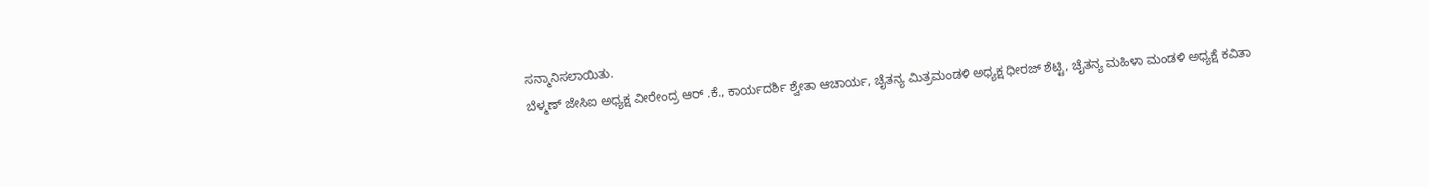ಸನ್ಮಾನಿಸಲಾಯಿತು.
ಬೆಳ್ಮಣ್ ಜೇಸಿಐ ಅಧ್ಯಕ್ಷ ವೀರೇಂದ್ರ ಆರ್ .ಕೆ., ಕಾರ್ಯದರ್ಶಿ ಶ್ವೇತಾ ಆಚಾರ್ಯ, ಚೈತನ್ಯ ಮಿತ್ರಮಂಡಳಿ ಅಧ್ಯಕ್ಷ ಧೀರಜ್ ಶೆಟ್ಟಿ, ಚೈತನ್ಯ ಮಹಿಳಾ ಮಂಡಳಿ ಅಧ್ಯಕ್ಷೆ ಕವಿತಾ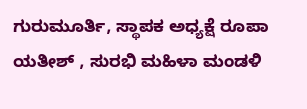ಗುರುಮೂರ್ತಿ, ಸ್ಥಾಪಕ ಅಧ್ಯಕ್ಷೆ ರೂಪಾ ಯತೀಶ್ , ಸುರಭಿ ಮಹಿಳಾ ಮಂಡಳಿ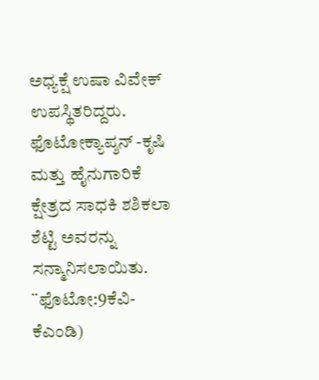ಅಧ್ಯಕ್ಷೆ ಉಷಾ ವಿವೇಕ್ ಉಪಸ್ಥಿತರಿದ್ದರು.
ಫೊಟೋಕ್ಯಾಪ್ಶನ್ -ಕೃಷಿ ಮತ್ತು ಹೈನುಗಾರಿಕೆ ಕ್ಷೇತ್ರದ ಸಾಧಕಿ ಶಶಿಕಲಾ ಶೆಟ್ಟಿ ಅವರನ್ನು ಸನ್ಮಾನಿಸಲಾಯಿತು. ¨ಫೊಟೋ:9ಕೆವಿ-ಕೆಎಂಡಿ)